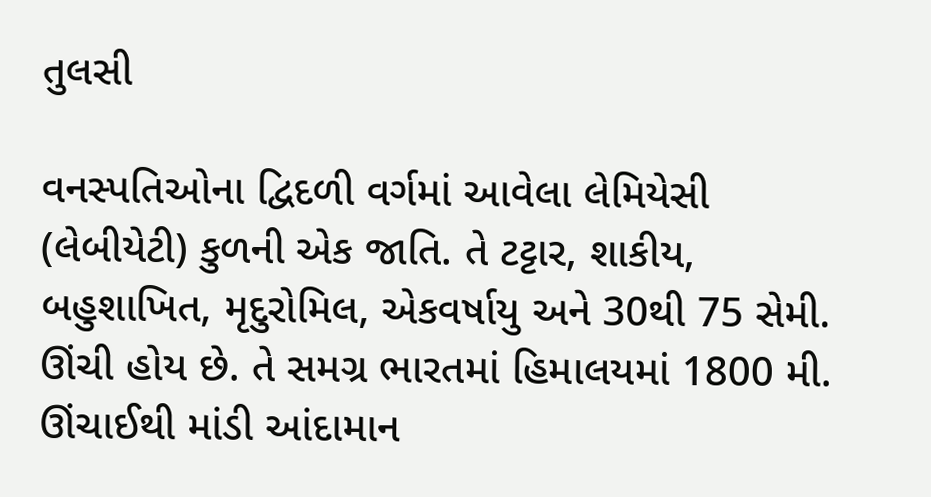તુલસી

વનસ્પતિઓના દ્વિદળી વર્ગમાં આવેલા લેમિયેસી (લેબીયેટી) કુળની એક જાતિ. તે ટટ્ટાર, શાકીય, બહુશાખિત, મૃદુરોમિલ, એકવર્ષાયુ અને 30થી 75 સેમી. ઊંચી હોય છે. તે સમગ્ર ભારતમાં હિમાલયમાં 1800 મી. ઊંચાઈથી માંડી આંદામાન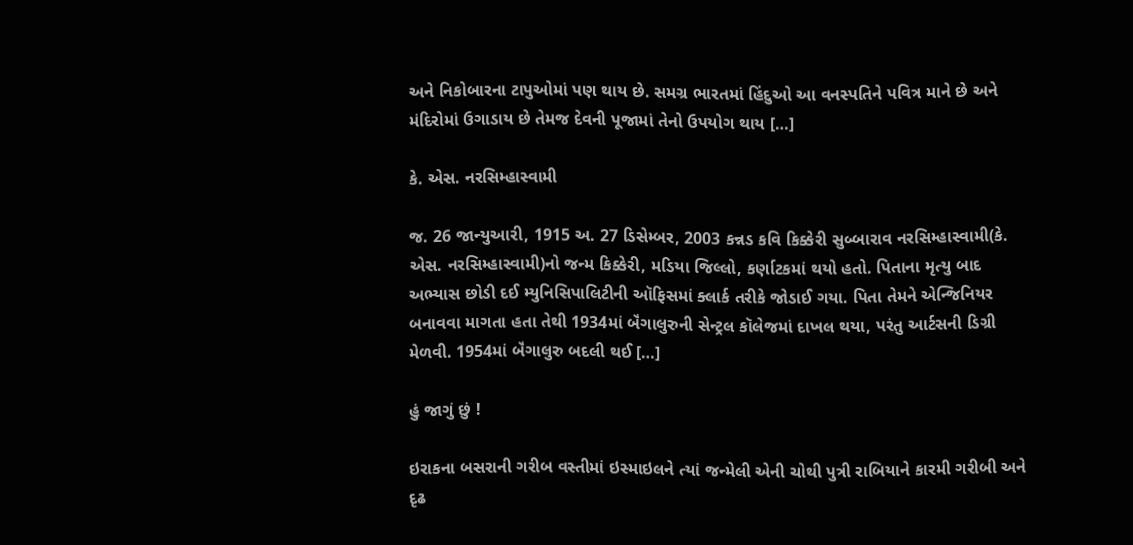અને નિકોબારના ટાપુઓમાં પણ થાય છે. સમગ્ર ભારતમાં હિંદુઓ આ વનસ્પતિને પવિત્ર માને છે અને મંદિરોમાં ઉગાડાય છે તેમજ દેવની પૂજામાં તેનો ઉપયોગ થાય […]

કે. એસ. નરસિમ્હાસ્વામી

જ. 26 જાન્યુઆરી, 1915 અ. 27 ડિસેમ્બર, 2003 કન્નડ કવિ કિક્કેરી સુબ્બારાવ નરસિમ્હાસ્વામી(કે. એસ. નરસિમ્હાસ્વામી)નો જન્મ કિક્કેરી, મડિયા જિલ્લો, કર્ણાટકમાં થયો હતો. પિતાના મૃત્યુ બાદ અભ્યાસ છોડી દઈ મ્યુનિસિપાલિટીની ઑફિસમાં ક્લાર્ક તરીકે જોડાઈ ગયા. પિતા તેમને એન્જિનિયર બનાવવા માગતા હતા તેથી 1934માં બૅંગાલુરુની સેન્ટ્રલ કૉલેજમાં દાખલ થયા, પરંતુ આર્ટસની ડિગ્રી મેળવી. 1954માં બૅંગાલુરુ બદલી થઈ […]

હું જાગું છું !

ઇરાકના બસરાની ગરીબ વસ્તીમાં ઇસ્માઇલને ત્યાં જન્મેલી એની ચોથી પુત્રી રાબિયાને કારમી ગરીબી અને દૃઢ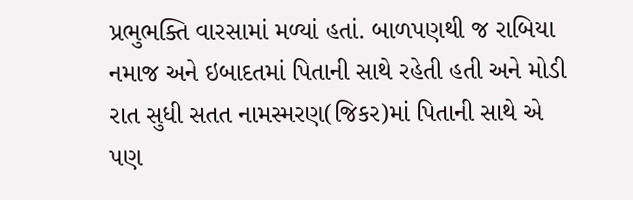પ્રભુભક્તિ વારસામાં મળ્યાં હતાં. બાળપણથી જ રાબિયા નમાજ અને ઇબાદતમાં પિતાની સાથે રહેતી હતી અને મોડી રાત સુધી સતત નામસ્મરણ(જિકર)માં પિતાની સાથે એ પણ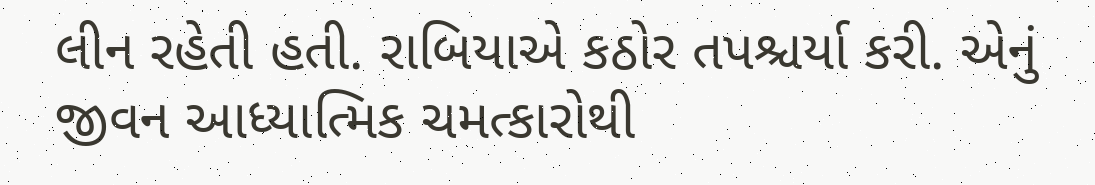લીન રહેતી હતી. રાબિયાએ કઠોર તપશ્ચર્યા કરી. એનું જીવન આધ્યાત્મિક ચમત્કારોથી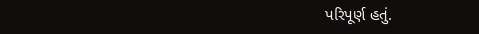પરિપૂર્ણ હતું.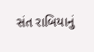સંત રાબિયાનું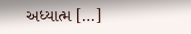અધ્યાત્મ […]